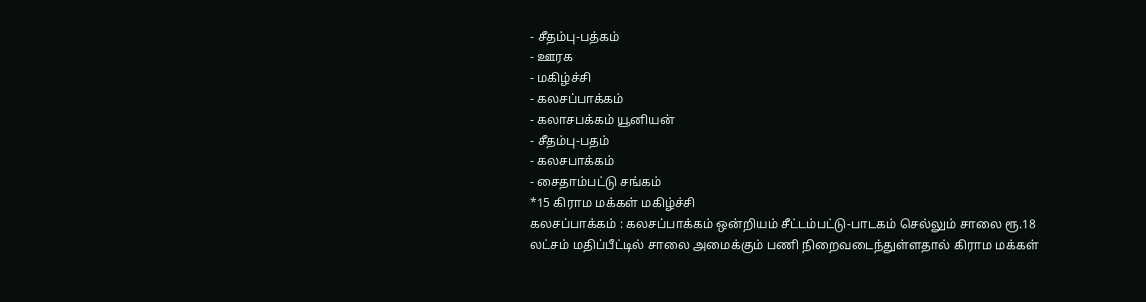- சீதம்பு-பத்கம்
- ஊரக
- மகிழ்ச்சி
- கலசப்பாக்கம்
- கலாசபக்கம் யூனியன்
- சீதம்பு-பதம்
- கலசபாக்கம்
- சைதாம்பட்டு சங்கம்
*15 கிராம மக்கள் மகிழ்ச்சி
கலசப்பாக்கம் : கலசப்பாக்கம் ஒன்றியம் சீட்டம்பட்டு-பாடகம் செல்லும் சாலை ரூ.18 லட்சம் மதிப்பீட்டில் சாலை அமைக்கும் பணி நிறைவடைந்துள்ளதால் கிராம மக்கள்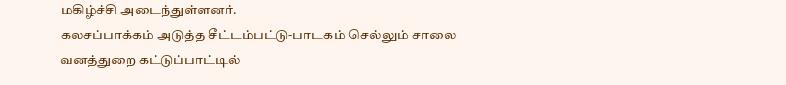மகிழ்ச்சி அடைந்துள்ளனர்.
கலசப்பாக்கம் அடுத்த சீட்டம்பட்டு-பாடகம் செல்லும் சாலை வனத்துறை கட்டுப்பாட்டில்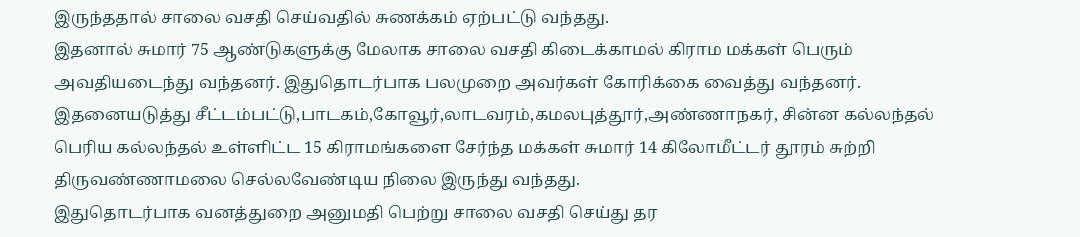இருந்ததால் சாலை வசதி செய்வதில் சுணக்கம் ஏற்பட்டு வந்தது.
இதனால் சுமார் 75 ஆண்டுகளுக்கு மேலாக சாலை வசதி கிடைக்காமல் கிராம மக்கள் பெரும் அவதியடைந்து வந்தனர். இதுதொடர்பாக பலமுறை அவர்கள் கோரிக்கை வைத்து வந்தனர்.
இதனையடுத்து சீட்டம்பட்டு,பாடகம்,கோவூர்,லாடவரம்,கமலபுத்தூர்,அண்ணாநகர், சின்ன கல்லந்தல் பெரிய கல்லந்தல் உள்ளிட்ட 15 கிராமங்களை சேர்ந்த மக்கள் சுமார் 14 கிலோமீட்டர் தூரம் சுற்றி திருவண்ணாமலை செல்லவேண்டிய நிலை இருந்து வந்தது.
இதுதொடர்பாக வனத்துறை அனுமதி பெற்று சாலை வசதி செய்து தர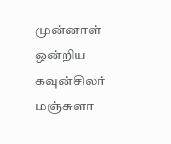முன்னாள் ஒன்றிய கவுன்சிலர் மஞ்சுளா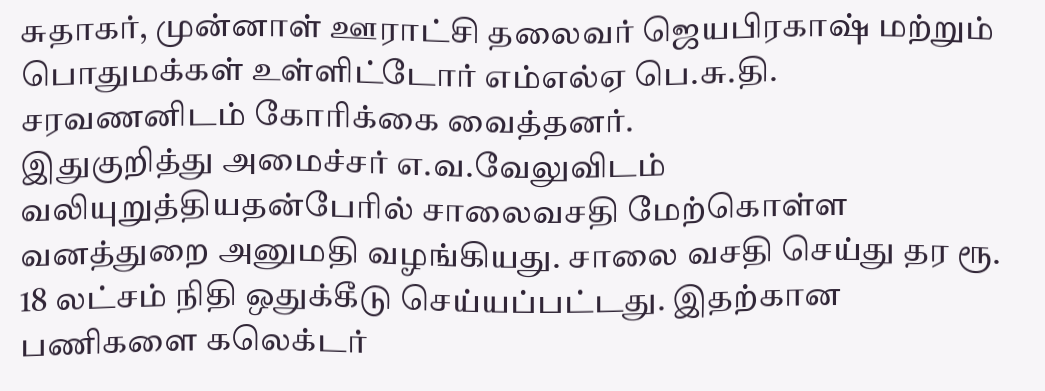சுதாகர், முன்னாள் ஊராட்சி தலைவர் ஜெயபிரகாஷ் மற்றும் பொதுமக்கள் உள்ளிட்டோர் எம்எல்ஏ பெ.சு.தி. சரவணனிடம் கோரிக்கை வைத்தனர்.
இதுகுறித்து அமைச்சர் எ.வ.வேலுவிடம் வலியுறுத்தியதன்பேரில் சாலைவசதி மேற்கொள்ள வனத்துறை அனுமதி வழங்கியது. சாலை வசதி செய்து தர ரூ. 18 லட்சம் நிதி ஒதுக்கீடு செய்யப்பட்டது. இதற்கான பணிகளை கலெக்டர்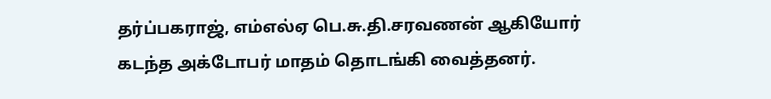தர்ப்பகராஜ், எம்எல்ஏ பெ.சு.தி.சரவணன் ஆகியோர் கடந்த அக்டோபர் மாதம் தொடங்கி வைத்தனர்.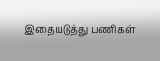இதையடுத்து பணிகள்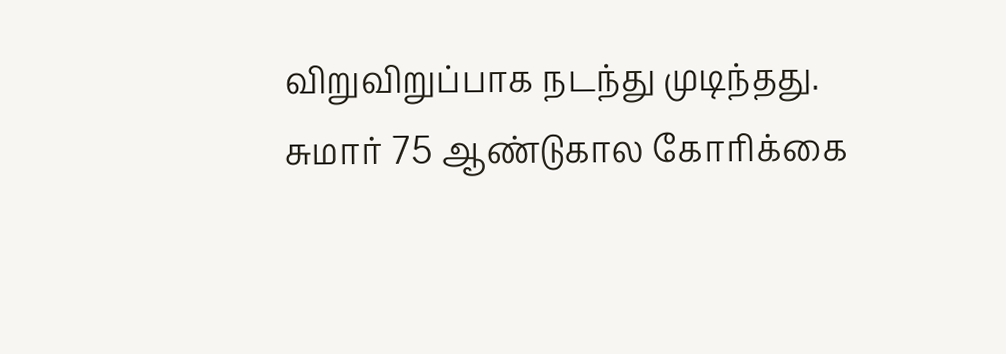விறுவிறுப்பாக நடந்து முடிந்தது. சுமார் 75 ஆண்டுகால கோரிக்கை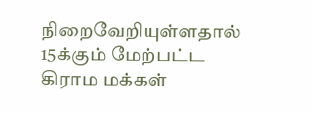நிறைவேறியுள்ளதால் 15க்கும் மேற்பட்ட கிராம மக்கள்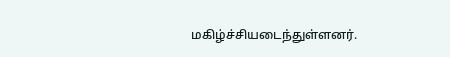மகிழ்ச்சியடைந்துள்ளனர்.